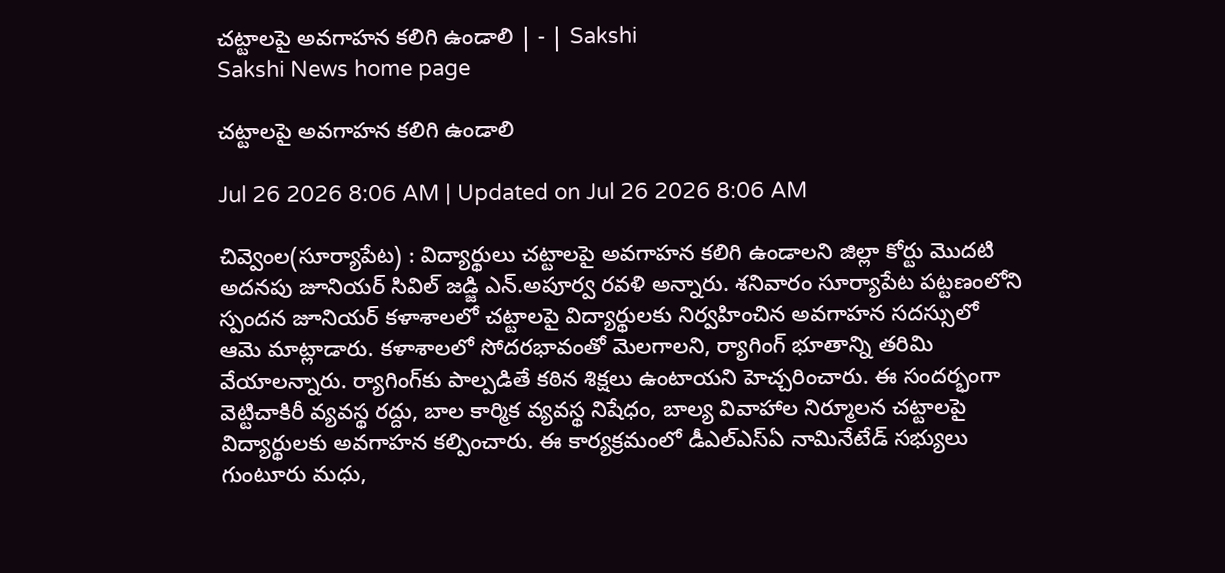చట్టాలపై అవగాహన కలిగి ఉండాలి | - | Sakshi
Sakshi News home page

చట్టాలపై అవగాహన కలిగి ఉండాలి

Jul 26 2026 8:06 AM | Updated on Jul 26 2026 8:06 AM

చివ్వెంల(సూర్యాపేట) : విద్యార్థులు చట్టాలపై అవగాహన కలిగి ఉండాలని జిల్లా కోర్టు మొదటి అదనపు జూనియర్‌ సివిల్‌ జడ్జి ఎన్‌.అపూర్వ రవళి అన్నారు. శనివారం సూర్యాపేట పట్టణంలోని స్పందన జూనియర్‌ కళాశాలలో చట్టాలపై విద్యార్థులకు నిర్వహించిన అవగాహన సదస్సులో ఆమె మాట్లాడారు. కళాశాలలో సోదరభావంతో మెలగాలని, ర్యాగింగ్‌ భూతాన్ని తరిమి వేయాలన్నారు. ర్యాగింగ్‌కు పాల్పడితే కఠిన శిక్షలు ఉంటాయని హెచ్చరించారు. ఈ సందర్భంగా వెట్టిచాకిరీ వ్యవస్థ రద్దు, బాల కార్మిక వ్యవస్థ నిషేధం, బాల్య వివాహాల నిర్మూలన చట్టాలపై విద్యార్థులకు అవగాహన కల్పించారు. ఈ కార్యక్రమంలో డీఎల్‌ఎస్‌ఏ నామినేటేడ్‌ సభ్యులు గుంటూరు మధు,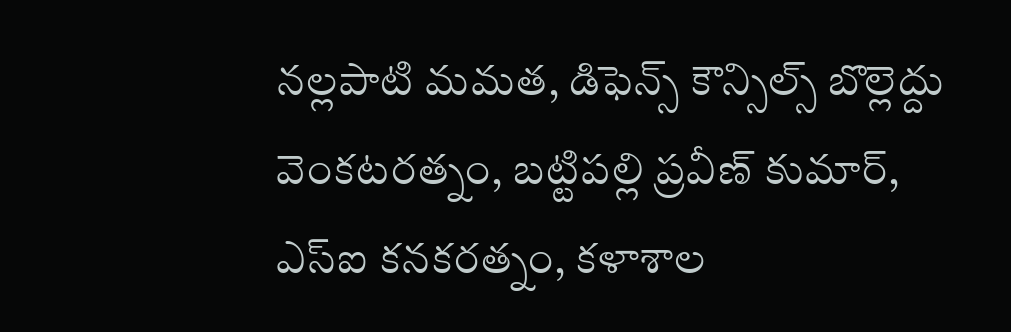నల్లపాటి మమత, డిఫెన్స్‌ కౌన్సిల్స్‌ బొల్లెద్దు వెంకటరత్నం, బట్టిపల్లి ప్రవీణ్‌ కుమార్‌, ఎస్‌ఐ కనకరత్నం, కళాశాల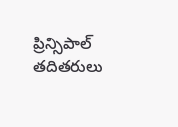ప్రిన్సిపాల్‌ తదితరులు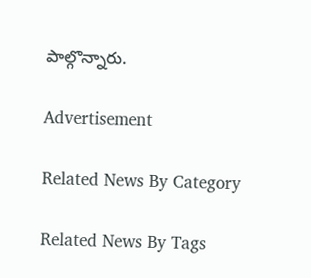పాల్గొన్నారు.

Advertisement

Related News By Category

Related News By Tags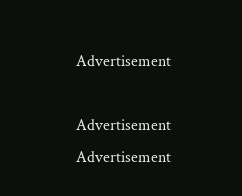Advertisement

Advertisement
Advertisement